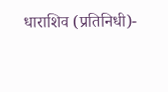धाराशिव (प्रतिनिधी)-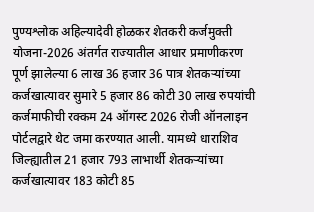पुण्यश्लोक अहिल्यादेवी होळकर शेतकरी कर्जमुक्ती योजना-2026 अंतर्गत राज्यातील आधार प्रमाणीकरण पूर्ण झालेल्या 6 लाख 36 हजार 36 पात्र शेतकऱ्यांच्या कर्जखात्यावर सुमारे 5 हजार 86 कोटी 30 लाख रुपयांची कर्जमाफीची रक्कम 24 ऑगस्ट 2026 रोजी ऑनलाइन पोर्टलद्वारे थेट जमा करण्यात आली. यामध्ये धाराशिव जिल्ह्यातील 21 हजार 793 लाभार्थी शेतकऱ्यांच्या कर्जखात्यावर 183 कोटी 85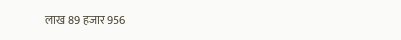लाख 89 हजार 956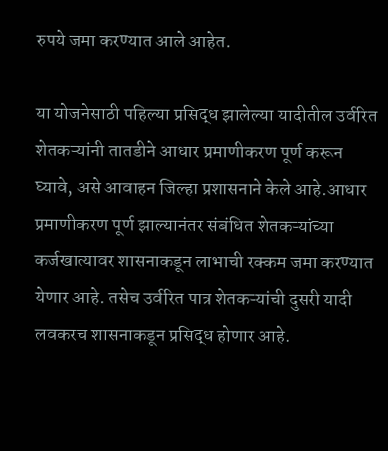रुपये जमा करण्यात आले आहेत.

या योजनेसाठी पहिल्या प्रसिद्ध झालेल्या यादीतील उर्वरित शेतकऱ्यांनी तातडीने आधार प्रमाणीकरण पूर्ण करून घ्यावे, असे आवाहन जिल्हा प्रशासनाने केले आहे.आधार प्रमाणीकरण पूर्ण झाल्यानंतर संबंधित शेतकऱ्यांच्या कर्जखात्यावर शासनाकडून लाभाची रक्कम जमा करण्यात येणार आहे. तसेच उर्वरित पात्र शेतकऱ्यांची दुसरी यादी लवकरच शासनाकडून प्रसिद्ध होणार आहे.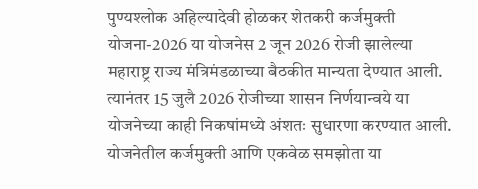पुण्यश्लोक अहिल्यादेवी होळकर शेतकरी कर्जमुक्ती योजना-2026 या योजनेस 2 जून 2026 रोजी झालेल्या महाराष्ट्र राज्य मंत्रिमंडळाच्या बैठकीत मान्यता देण्यात आली. त्यानंतर 15 जुलै 2026 रोजीच्या शासन निर्णयान्वये या योजनेच्या काही निकषांमध्ये अंशतः सुधारणा करण्यात आली. योजनेतील कर्जमुक्ती आणि एकवेळ समझोता या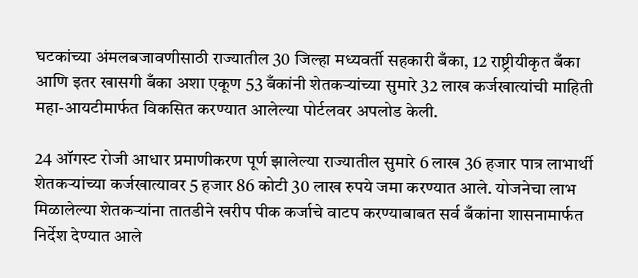घटकांच्या अंमलबजावणीसाठी राज्यातील 30 जिल्हा मध्यवर्ती सहकारी बँका, 12 राष्ट्रीयीकृत बँका आणि इतर खासगी बँका अशा एकूण 53 बँकांनी शेतकऱ्यांच्या सुमारे 32 लाख कर्जखात्यांची माहिती महा-आयटीमार्फत विकसित करण्यात आलेल्या पोर्टलवर अपलोड केली.

24 ऑगस्ट रोजी आधार प्रमाणीकरण पूर्ण झालेल्या राज्यातील सुमारे 6 लाख 36 हजार पात्र लाभार्थी शेतकऱ्यांच्या कर्जखात्यावर 5 हजार 86 कोटी 30 लाख रुपये जमा करण्यात आले. योजनेचा लाभ मिळालेल्या शेतकऱ्यांना तातडीने खरीप पीक कर्जाचे वाटप करण्याबाबत सर्व बँकांना शासनामार्फत निर्देश देण्यात आले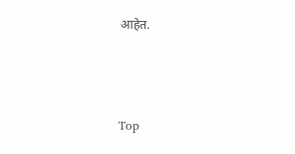आहेत.



Top